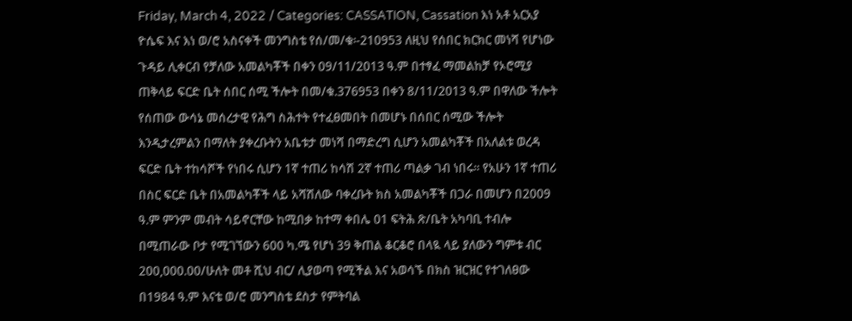Friday, March 4, 2022 / Categories: CASSATION, Cassation እነ አቶ አርአያ ዮሴፍ እና እነ ወ/ሮ አስናቀች መንግስቴ የሰ/መ/ቁ፡-210953 ለዚህ የሰበር ክርክር መነሻ የሆነው ጉዳይ ሊቀርብ የቻለው አመልካቾች በቀን 09/11/2013 ዓ.ም በተፃፈ ማመልከቻ የኦሮሚያ ጠቅላይ ፍርድ ቤት ሰበር ሰሚ ችሎት በመ/ቁ.376953 በቀን 8/11/2013 ዓ.ም በዋለው ችሎት የሰጠው ውሳኔ መሰረታዊ የሕግ ስሕተት የተፈፀመበት በመሆኑ በሰበር ሰሚው ችሎት እንዲታረምልን በማለት ያቀረቡትን አቤቱታ መነሻ በማድረግ ሲሆን አመልካቾች በአለልቱ ወረዳ ፍርድ ቤት ተከሳሾች የነበሩ ሲሆን 1ኛ ተጠሪ ከሳሽ 2ኛ ተጠሪ ጣልቃ ገብ ነበሩ፡፡ የአሁን 1ኛ ተጠሪ በስር ፍርድ ቤት በአመልካቾች ላይ አሻሽለው ባቀረቡት ክስ አመልካቾች በጋራ በመሆን በ2009 ዓ.ም ምንም መብት ሳይኖርቸው ከሚበቃ ከተማ ቀበሌ 01 ፍትሕ ጽ/ቤት አካባቢ ተብሎ በሚጠራው ቦታ የሚገኘውን 600 ካ.ሜ የሆነ 39 ቅጠል ቆርቆሮ በላዪ ላይ ያለውን ግምቱ ብር 200,000.00/ሁለት መቶ ሺህ ብር/ ሊያወጣ የሚችል እና አወሳኙ በክስ ዝርዝር የተገለፀው በ1984 ዓ.ም እናቴ ወ/ሮ መንግስቴ ደስታ የምትባል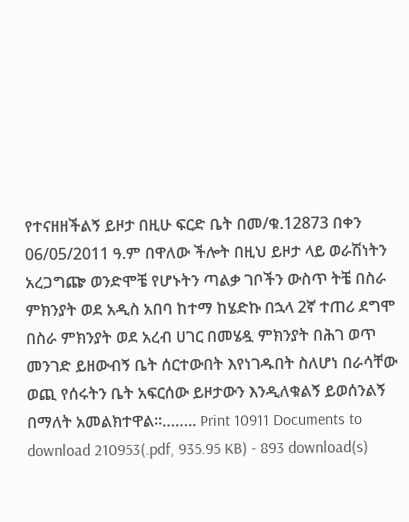የተናዘዘችልኝ ይዞታ በዚሁ ፍርድ ቤት በመ/ቁ.12873 በቀን 06/05/2011 ዓ.ም በዋለው ችሎት በዚህ ይዞታ ላይ ወራሽነትን አረጋግጬ ወንድሞቼ የሆኑትን ጣልቃ ገቦችን ውስጥ ትቼ በስራ ምክንያት ወደ አዲስ አበባ ከተማ ከሄድኩ በኋላ 2ኛ ተጠሪ ደግሞ በስራ ምክንያት ወደ አረብ ሀገር በመሄዷ ምክንያት በሕገ ወጥ መንገድ ይዘውብኝ ቤት ሰርተውበት እየነገዱበት ስለሆነ በራሳቸው ወጪ የሰሩትን ቤት አፍርሰው ይዞታውን እንዲለቁልኝ ይወሰንልኝ በማለት አመልክተዋል፡፡…….. Print 10911 Documents to download 210953(.pdf, 935.95 KB) - 893 download(s)